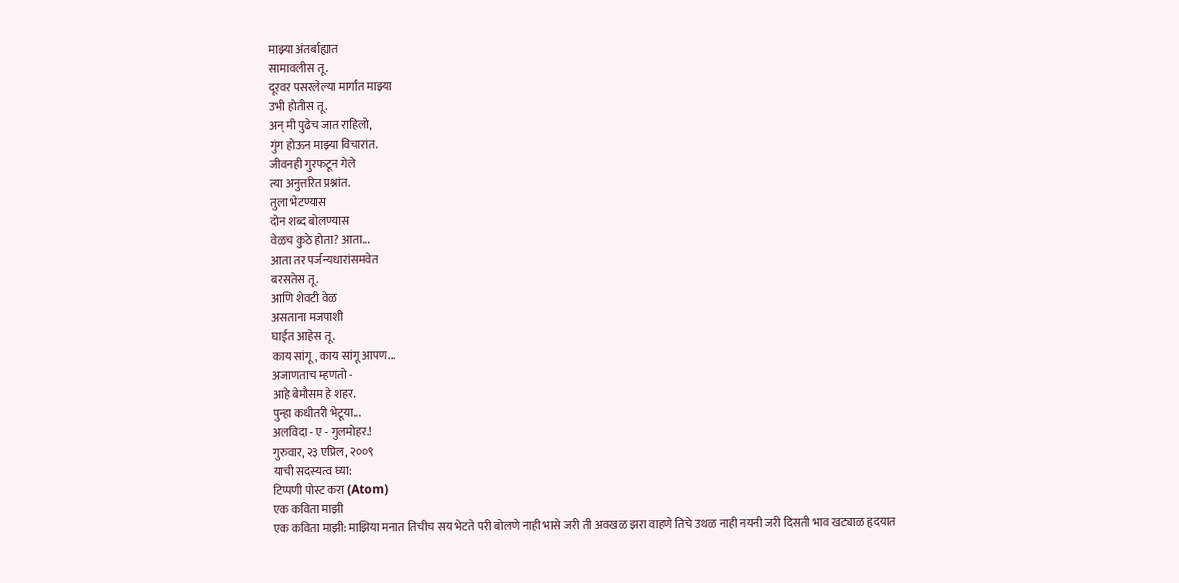माझ्या अंतर्बाह्यात
सामावलीस तू.
दूरवर पसरलेल्या मार्गात माझ्या
उभी होतीस तू.
अन् मी पुढेच जात राहिलो,
गुंग होऊन माझ्या विचारांत.
जीवनही गुरफटून गेले
त्या अनुत्तरित प्रश्नांत.
तुला भेटण्यास
दोन शब्द बोलण्यास
वेळच कुठे होता? आता...
आता तर पर्जन्यधारांसमवेत
बरसतेस तू.
आणि शेवटी वेळ
असताना मजपाशी
घाईत आहेस तू.
काय सांगू, काय सांगू आपण...
अजाणताच म्हणतो -
आहे बेमौसम हे शहर.
पुन्हा कधीतरी भेटूया...
अलविदा - ए - गुलमोहर.!
गुरुवार, २३ एप्रिल, २००९
याची सदस्यत्व घ्या:
टिप्पणी पोस्ट करा (Atom)
एक कविता माझी
एक कविता माझी: माझिया मनात तिचीच सय भेटते परी बोलणे नाही भासे जरी ती अवखळ झरा वाहणे तिचे उथळ नाही नयनी जरी दिसती भाव खट्याळ हृदयात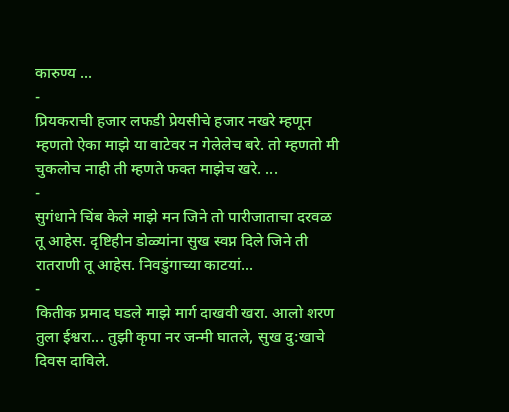कारुण्य ...
-
प्रियकराची हजार लफडी प्रेयसीचे हजार नखरे म्हणून म्हणतो ऐका माझे या वाटेवर न गेलेलेच बरे. तो म्हणतो मी चुकलोच नाही ती म्हणते फक्त माझेच खरे. ...
-
सुगंधाने चिंब केले माझे मन जिने तो पारीजाताचा दरवळ तू आहेस. दृष्टिहीन डोळ्यांना सुख स्वप्न दिले जिने ती रातराणी तू आहेस. निवडुंगाच्या काटयां...
-
कितीक प्रमाद घडले माझे मार्ग दाखवी खरा. आलो शरण तुला ईश्वरा... तुझी कृपा नर जन्मी घातले, सुख दु:खाचे दिवस दाविले.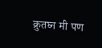क्रुतघ्न मी पण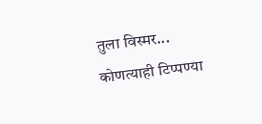तुला विस्मर...
कोणत्याही टिप्पण्या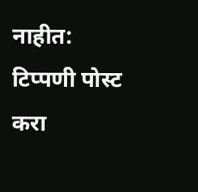नाहीत:
टिप्पणी पोस्ट करा